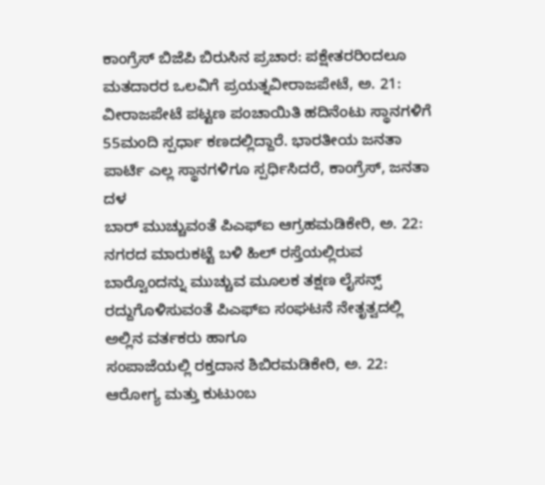ಕಾಂಗ್ರೆಸ್ ಬಿಜೆಪಿ ಬಿರುಸಿನ ಪ್ರಚಾರ: ಪಕ್ಷೇತರರಿಂದಲೂ ಮತದಾರರ ಒಲವಿಗೆ ಪ್ರಯತ್ನವೀರಾಜಪೇಟೆ, ಅ. 21: ವೀರಾಜಪೇಟೆ ಪಟ್ಟಣ ಪಂಚಾಯಿತಿ ಹದಿನೆಂಟು ಸ್ಥಾನಗಳಿಗೆ 55ಮಂದಿ ಸ್ಪರ್ಧಾ ಕಣದಲ್ಲಿದ್ದಾರೆ. ಭಾರತೀಯ ಜನತಾ ಪಾರ್ಟಿ ಎಲ್ಲ ಸ್ಥಾನಗಳಿಗೂ ಸ್ಪರ್ಧಿಸಿದರೆ, ಕಾಂಗ್ರೆಸ್, ಜನತಾ ದಳ
ಬಾರ್ ಮುಚ್ಚುವಂತೆ ಪಿಎಫ್ಐ ಆಗ್ರಹಮಡಿಕೇರಿ, ಅ. 22: ನಗರದ ಮಾರುಕಟ್ಟೆ ಬಳಿ ಹಿಲ್ ರಸ್ತೆಯಲ್ಲಿರುವ ಬಾರ್‍ವೊಂದನ್ನು ಮುಚ್ಚುವ ಮೂಲಕ ತಕ್ಷಣ ಲೈಸನ್ಸ್ ರದ್ದುಗೊಳಿಸುವಂತೆ ಪಿಎಫ್‍ಐ ಸಂಘಟನೆ ನೇತೃತ್ವದಲ್ಲಿ ಅಲ್ಲಿನ ವರ್ತಕರು ಹಾಗೂ
ಸಂಪಾಜೆಯಲ್ಲಿ ರಕ್ತದಾನ ಶಿಬಿರಮಡಿಕೇರಿ, ಅ. 22: ಆರೋಗ್ಯ ಮತ್ತು ಕುಟುಂಬ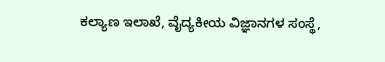ಕಲ್ಯಾಣ ಇಲಾಖೆ, ವೈದ್ಯಕೀಯ ವಿಜ್ಞಾನಗಳ ಸಂಸ್ಥೆ,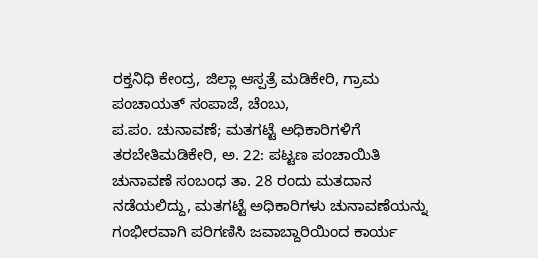ರಕ್ತನಿಧಿ ಕೇಂದ್ರ, ಜಿಲ್ಲಾ ಆಸ್ಪತ್ರೆ ಮಡಿಕೇರಿ, ಗ್ರಾಮ ಪಂಚಾಯತ್ ಸಂಪಾಜೆ, ಚೆಂಬು,
ಪ.ಪಂ. ಚುನಾವಣೆ; ಮತಗಟ್ಟೆ ಅಧಿಕಾರಿಗಳಿಗೆ ತರಬೇತಿಮಡಿಕೇರಿ, ಅ. 22: ಪಟ್ಟಣ ಪಂಚಾಯಿತಿ ಚುನಾವಣೆ ಸಂಬಂಧ ತಾ. 28 ರಂದು ಮತದಾನ ನಡೆಯಲಿದ್ದು, ಮತಗಟ್ಟೆ ಅಧಿಕಾರಿಗಳು ಚುನಾವಣೆಯನ್ನು ಗಂಭೀರವಾಗಿ ಪರಿಗಣಿಸಿ ಜವಾಬ್ದಾರಿಯಿಂದ ಕಾರ್ಯ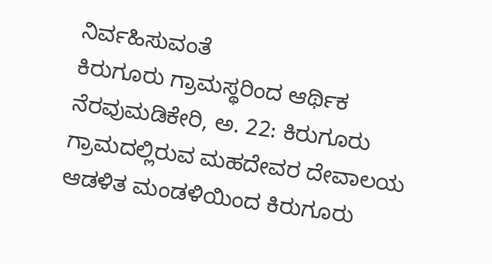ನಿರ್ವಹಿಸುವಂತೆ
ಕಿರುಗೂರು ಗ್ರಾಮಸ್ಥರಿಂದ ಆರ್ಥಿಕ ನೆರವುಮಡಿಕೇರಿ, ಅ. 22: ಕಿರುಗೂರು ಗ್ರಾಮದಲ್ಲಿರುವ ಮಹದೇವರ ದೇವಾಲಯ ಆಡಳಿತ ಮಂಡಳಿಯಿಂದ ಕಿರುಗೂರು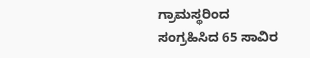ಗ್ರಾಮಸ್ಥರಿಂದ ಸಂಗ್ರಹಿಸಿದ 65 ಸಾವಿರ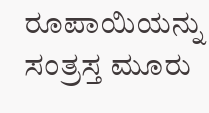ರೂಪಾಯಿಯನ್ನು ಸಂತ್ರಸ್ತ ಮೂರು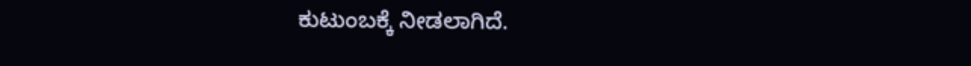ಕುಟುಂಬಕ್ಕೆ ನೀಡಲಾಗಿದೆ.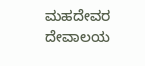ಮಹದೇವರ ದೇವಾಲಯ